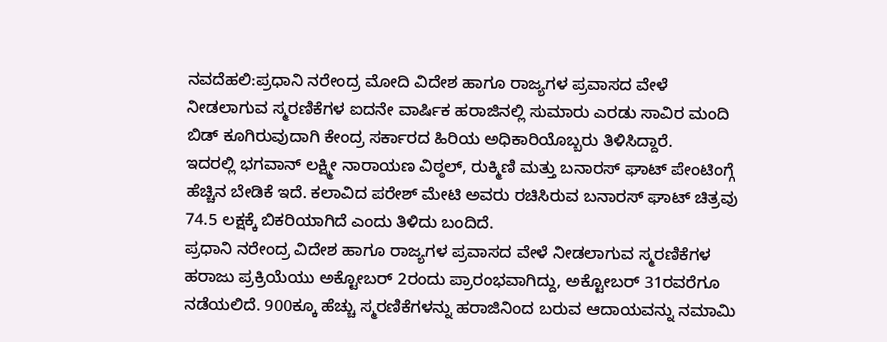ನವದೆಹಲಿ:ಪ್ರಧಾನಿ ನರೇಂದ್ರ ಮೋದಿ ವಿದೇಶ ಹಾಗೂ ರಾಜ್ಯಗಳ ಪ್ರವಾಸದ ವೇಳೆ ನೀಡಲಾಗುವ ಸ್ಮರಣಿಕೆಗಳ ಐದನೇ ವಾರ್ಷಿಕ ಹರಾಜಿನಲ್ಲಿ ಸುಮಾರು ಎರಡು ಸಾವಿರ ಮಂದಿ ಬಿಡ್ ಕೂಗಿರುವುದಾಗಿ ಕೇಂದ್ರ ಸರ್ಕಾರದ ಹಿರಿಯ ಅಧಿಕಾರಿಯೊಬ್ಬರು ತಿಳಿಸಿದ್ದಾರೆ.
ಇದರಲ್ಲಿ ಭಗವಾನ್ ಲಕ್ಷ್ಮೀ ನಾರಾಯಣ ವಿಠ್ಠಲ್, ರುಕ್ಮಿಣಿ ಮತ್ತು ಬನಾರಸ್‌ ಘಾಟ್ ಪೇಂಟಿಂಗ್ಗೆ ಹೆಚ್ಚಿನ ಬೇಡಿಕೆ ಇದೆ. ಕಲಾವಿದ ಪರೇಶ್ ಮೇಟಿ ಅವರು ರಚಿಸಿರುವ ಬನಾರಸ್ ಘಾಟ್ ಚಿತ್ರವು 74.5 ಲಕ್ಷಕ್ಕೆ ಬಿಕರಿಯಾಗಿದೆ ಎಂದು ತಿಳಿದು ಬಂದಿದೆ.
ಪ್ರಧಾನಿ ನರೇಂದ್ರ ವಿದೇಶ ಹಾಗೂ ರಾಜ್ಯಗಳ ಪ್ರವಾಸದ ವೇಳೆ ನೀಡಲಾಗುವ ಸ್ಮರಣಿಕೆಗಳ ಹರಾಜು ಪ್ರಕ್ರಿಯೆಯು ಅಕ್ಟೋಬರ್ 2ರಂದು ಪ್ರಾರಂಭವಾಗಿದ್ದು, ಅಕ್ಟೋಬರ್ 31ರವರೆಗೂ ನಡೆಯಲಿದೆ. 900ಕ್ಕೂ ಹೆಚ್ಚು ಸ್ಮರಣಿಕೆಗಳನ್ನು ಹರಾಜಿನಿಂದ ಬರುವ ಆದಾಯವನ್ನು ನಮಾಮಿ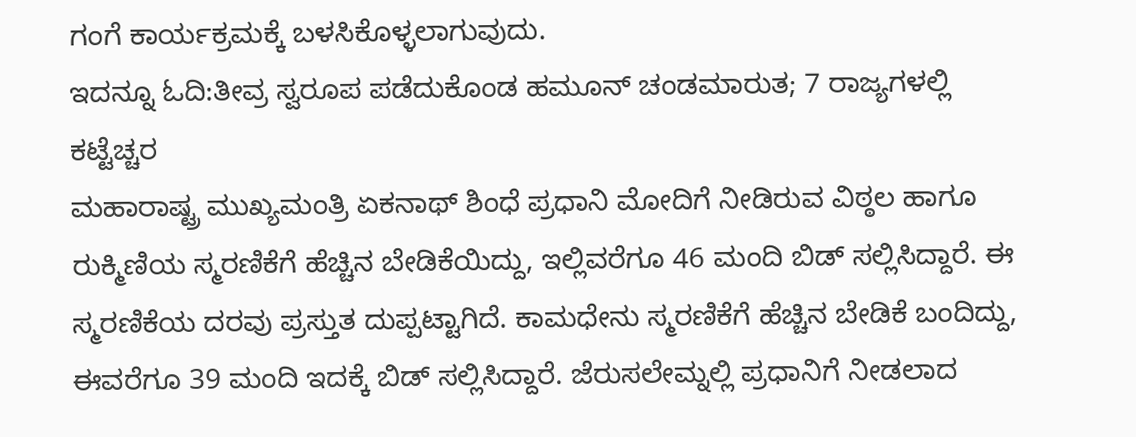ಗಂಗೆ ಕಾರ್ಯಕ್ರಮಕ್ಕೆ ಬಳಸಿಕೊಳ್ಳಲಾಗುವುದು.
ಇದನ್ನೂ ಓದಿ:ತೀವ್ರ ಸ್ವರೂಪ ಪಡೆದುಕೊಂಡ ಹಮೂನ್ ಚಂಡಮಾರುತ; 7 ರಾಜ್ಯಗಳಲ್ಲಿ ಕಟ್ಟೆಚ್ಚರ
ಮಹಾರಾಷ್ಟ್ರ ಮುಖ್ಯಮಂತ್ರಿ ಏಕನಾಥ್ ಶಿಂಧೆ ಪ್ರಧಾನಿ ಮೋದಿಗೆ ನೀಡಿರುವ ವಿಠ್ಠಲ ಹಾಗೂ ರುಕ್ಮಿಣಿಯ ಸ್ಮರಣಿಕೆಗೆ ಹೆಚ್ಚಿನ ಬೇಡಿಕೆಯಿದ್ದು, ಇಲ್ಲಿವರೆಗೂ 46 ಮಂದಿ ಬಿಡ್ ಸಲ್ಲಿಸಿದ್ದಾರೆ. ಈ ಸ್ಮರಣಿಕೆಯ ದರವು ಪ್ರಸ್ತುತ ದುಪ್ಪಟ್ಟಾಗಿದೆ. ಕಾಮಧೇನು ಸ್ಮರಣಿಕೆಗೆ ಹೆಚ್ಚಿನ ಬೇಡಿಕೆ ಬಂದಿದ್ದು, ಈವರೆಗೂ 39 ಮಂದಿ ಇದಕ್ಕೆ ಬಿಡ್ ಸಲ್ಲಿಸಿದ್ದಾರೆ. ಜೆರುಸಲೇಮ್ನಲ್ಲಿ ಪ್ರಧಾನಿಗೆ ನೀಡಲಾದ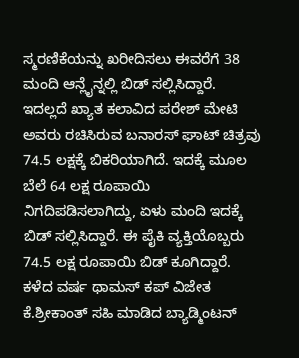ಸ್ಮರಣಿಕೆಯನ್ನು ಖರೀದಿಸಲು ಈವರೆಗೆ 38 ಮಂದಿ ಆನ್ಲೈನ್ನಲ್ಲಿ ಬಿಡ್ ಸಲ್ಲಿಸಿದ್ದಾರೆ.
ಇದಲ್ಲದೆ ಖ್ಯಾತ ಕಲಾವಿದ ಪರೇಶ್ ಮೇಟಿ ಅವರು ರಚಿಸಿರುವ ಬನಾರಸ್ ಘಾಟ್ ಚಿತ್ರವು 74.5 ಲಕ್ಷಕ್ಕೆ ಬಿಕರಿಯಾಗಿದೆ. ಇದಕ್ಕೆ ಮೂಲ ಬೆಲೆ 64 ಲಕ್ಷ ರೂಪಾಯಿ ನಿಗದಿಪಡಿಸಲಾಗಿದ್ದು, ಏಳು ಮಂದಿ ಇದಕ್ಕೆ ಬಿಡ್ ಸಲ್ಲಿಸಿದ್ದಾರೆ. ಈ ಪೈಕಿ ವ್ಯಕ್ತಿಯೊಬ್ಬರು 74.5 ಲಕ್ಷ ರೂಪಾಯಿ ಬಿಡ್ ಕೂಗಿದ್ದಾರೆ. ಕಳೆದ ವರ್ಷ ಥಾಮಸ್ ಕಪ್ ವಿಜೇತ ಕೆ.ಶ್ರೀಕಾಂತ್ ಸಹಿ ಮಾಡಿದ ಬ್ಯಾಡ್ಮಿಂಟನ್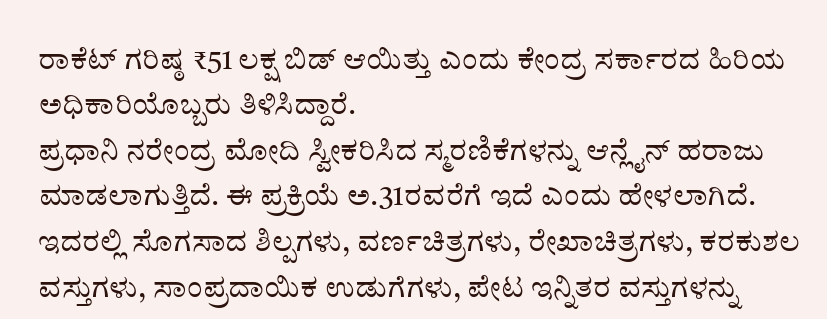ರಾಕೆಟ್ ಗರಿಷ್ಠ ₹51 ಲಕ್ಷ ಬಿಡ್ ಆಯಿತ್ತು ಎಂದು ಕೇಂದ್ರ ಸರ್ಕಾರದ ಹಿರಿಯ ಅಧಿಕಾರಿಯೊಬ್ಬರು ತಿಳಿಸಿದ್ದಾರೆ.
ಪ್ರಧಾನಿ ನರೇಂದ್ರ ಮೋದಿ ಸ್ವೀಕರಿಸಿದ ಸ್ಮರಣಿಕೆಗಳನ್ನು ಆನ್ಲೈನ್ ಹರಾಜು ಮಾಡಲಾಗುತ್ತಿದೆ. ಈ ಪ್ರಕ್ರಿಯೆ ಅ.31ರವರೆಗೆ ಇದೆ ಎಂದು ಹೇಳಲಾಗಿದೆ. ಇದರಲ್ಲಿ ಸೊಗಸಾದ ಶಿಲ್ಪಗಳು, ವರ್ಣಚಿತ್ರಗಳು, ರೇಖಾಚಿತ್ರಗಳು, ಕರಕುಶಲ ವಸ್ತುಗಳು, ಸಾಂಪ್ರದಾಯಿಕ ಉಡುಗೆಗಳು, ಪೇಟ ಇನ್ನಿತರ ವಸ್ತುಗಳನ್ನು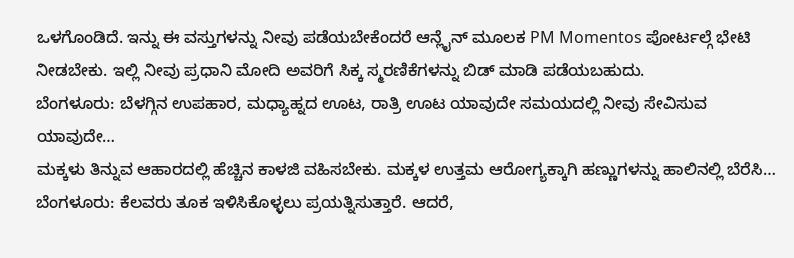ಒಳಗೊಂಡಿದೆ. ಇನ್ನು ಈ ವಸ್ತುಗಳನ್ನು ನೀವು ಪಡೆಯಬೇಕೆಂದರೆ ಆನ್ಲೈನ್ ಮೂಲಕ PM Momentos ಪೋರ್ಟಲ್ಗೆ ಭೇಟಿ ನೀಡಬೇಕು. ಇಲ್ಲಿ ನೀವು ಪ್ರಧಾನಿ ಮೋದಿ ಅವರಿಗೆ ಸಿಕ್ಕ ಸ್ಮರಣಿಕೆಗಳನ್ನು ಬಿಡ್ ಮಾಡಿ ಪಡೆಯಬಹುದು.
ಬೆಂಗಳೂರು: ಬೆಳಗ್ಗಿನ ಉಪಹಾರ, ಮಧ್ಯಾಹ್ನದ ಊಟ, ರಾತ್ರಿ ಊಟ ಯಾವುದೇ ಸಮಯದಲ್ಲಿ ನೀವು ಸೇವಿಸುವ ಯಾವುದೇ…
ಮಕ್ಕಳು ತಿನ್ನುವ ಆಹಾರದಲ್ಲಿ ಹೆಚ್ಚಿನ ಕಾಳಜಿ ವಹಿಸಬೇಕು. ಮಕ್ಕಳ ಉತ್ತಮ ಆರೋಗ್ಯಕ್ಕಾಗಿ ಹಣ್ಣುಗಳನ್ನು ಹಾಲಿನಲ್ಲಿ ಬೆರೆಸಿ…
ಬೆಂಗಳೂರು: ಕೆಲವರು ತೂಕ ಇಳಿಸಿಕೊಳ್ಳಲು ಪ್ರಯತ್ನಿಸುತ್ತಾರೆ. ಆದರೆ,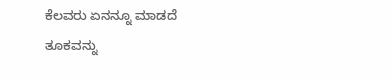ಕೆಲವರು ಏನನ್ನೂ ಮಾಡದೆ ತೂಕವನ್ನು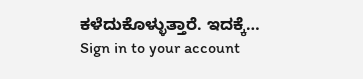ಕಳೆದುಕೊಳ್ಳುತ್ತಾರೆ. ಇದಕ್ಕೆ…
Sign in to your account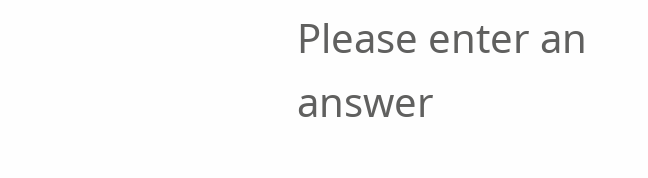Please enter an answer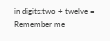in digits:two + twelve =
Remember me